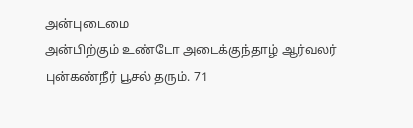அன்புடைமை
அன்பிற்கும் உண்டோ அடைக்குந்தாழ் ஆர்வலர்
புன்கண்நீர் பூசல் தரும். 71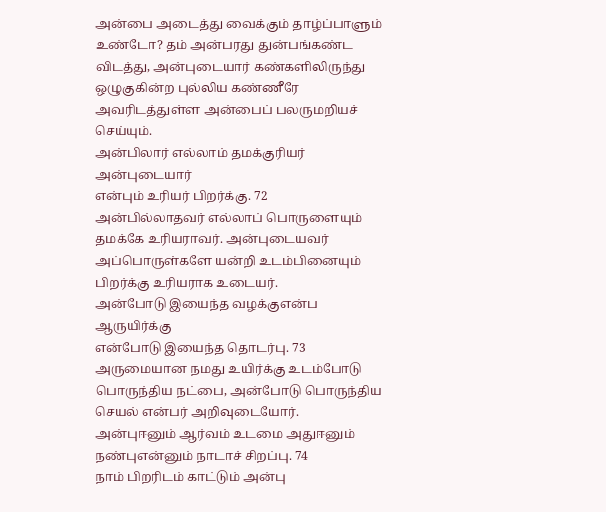அன்பை அடைத்து வைக்கும் தாழ்ப்பாளும் உண்டோ? தம் அன்பரது துன்பங்கண்ட விடத்து, அன்புடையார் கண்களிலிருந்து ஒழுகுகின்ற புல்லிய கண்ணீரே அவரிடத்துள்ள அன்பைப் பலருமறியச் செய்யும்.
அன்பிலார் எல்லாம் தமக்குரியர் அன்புடையார்
என்பும் உரியர் பிறர்க்கு. 72
அன்பில்லாதவர் எல்லாப் பொருளையும் தமக்கே உரியராவர். அன்புடையவர் அப்பொருள்களே யன்றி உடம்பினையும் பிறர்க்கு உரியராக உடையர்.
அன்போடு இயைந்த வழக்குஎன்ப ஆருயிர்க்கு
என்போடு இயைந்த தொடர்பு. 73
அருமையான நமது உயிர்க்கு உடம்போடு பொருந்திய நட்பை, அன்போடு பொருந்திய செயல் என்பர் அறிவுடையோர்.
அன்புஈனும் ஆர்வம் உடமை அதுஈனும்
நண்புஎன்னும் நாடாச் சிறப்பு. 74
நாம் பிறரிடம் காட்டும் அன்பு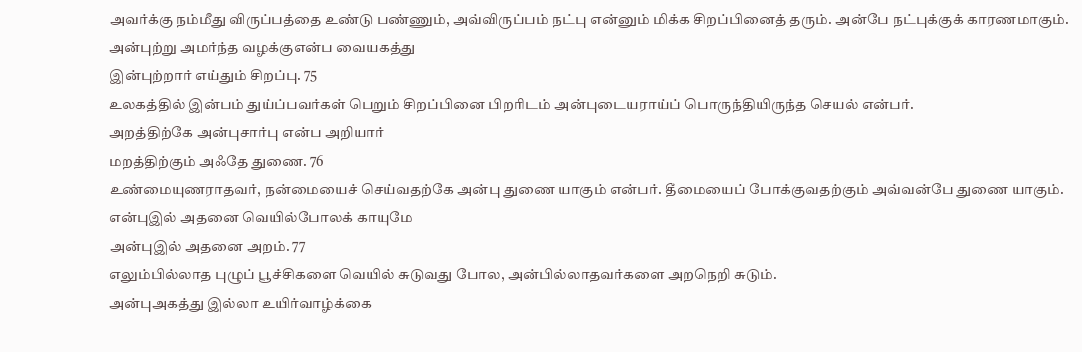அவர்க்கு நம்மீது விருப்பத்தை உண்டு பண்ணும், அவ்விருப்பம் நட்பு என்னும் மிக்க சிறப்பினைத் தரும். அன்பே நட்புக்குக் காரணமாகும்.
அன்புற்று அமர்ந்த வழக்குஎன்ப வையகத்து
இன்புற்றார் எய்தும் சிறப்பு. 75
உலகத்தில் இன்பம் துய்ப்பவர்கள் பெறும் சிறப்பினை பிறரிடம் அன்புடையராய்ப் பொருந்தியிருந்த செயல் என்பர்.
அறத்திற்கே அன்புசார்பு என்ப அறியார்
மறத்திற்கும் அஃதே துணை. 76
உண்மையுணராதவர், நன்மையைச் செய்வதற்கே அன்பு துணை யாகும் என்பர். தீமையைப் போக்குவதற்கும் அவ்வன்பே துணை யாகும்.
என்புஇல் அதனை வெயில்போலக் காயுமே
அன்புஇல் அதனை அறம். 77
எலும்பில்லாத புழுப் பூச்சிகளை வெயில் சுடுவது போல, அன்பில்லாதவர்களை அறநெறி சுடும்.
அன்புஅகத்து இல்லா உயிர்வாழ்க்கை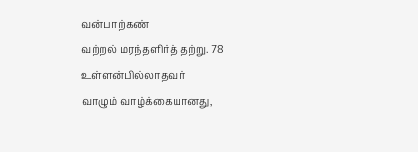வன்பாற்கண்
வற்றல் மரந்தளிர்த் தற்று. 78
உள்ளன்பில்லாதவர்
வாழும் வாழ்க்கையானது,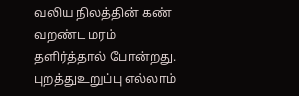வலிய நிலத்தின் கண் வறண்ட மரம் தளிர்த்தால் போன்றது.
புறத்துஉறுப்பு எல்லாம்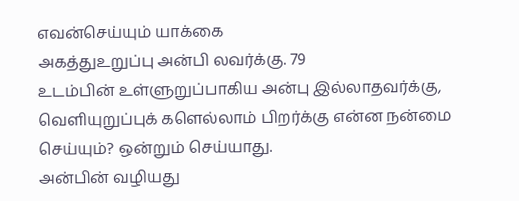எவன்செய்யும் யாக்கை
அகத்துஉறுப்பு அன்பி லவர்க்கு. 79
உடம்பின் உள்ளுறுப்பாகிய அன்பு இல்லாதவர்க்கு, வெளியுறுப்புக் களெல்லாம் பிறர்க்கு என்ன நன்மை செய்யும்? ஒன்றும் செய்யாது.
அன்பின் வழியது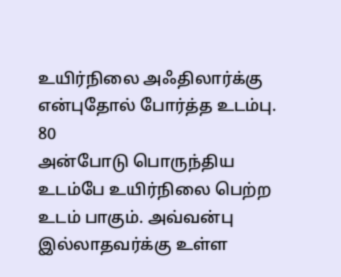உயிர்நிலை அஃதிலார்க்கு
என்புதோல் போர்த்த உடம்பு. 80
அன்போடு பொருந்திய உடம்பே உயிர்நிலை பெற்ற உடம் பாகும். அவ்வன்பு இல்லாதவர்க்கு உள்ள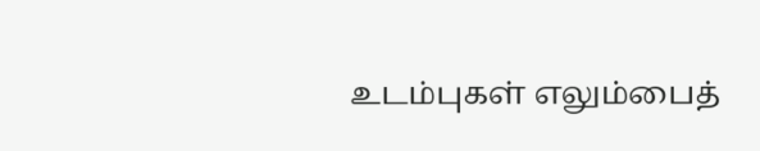உடம்புகள் எலும்பைத்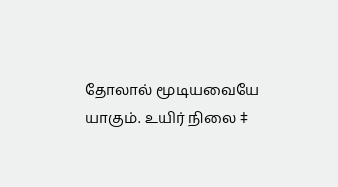தோலால் மூடியவையே யாகும். உயிர் நிலை ‡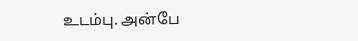உடம்பு. அன்பே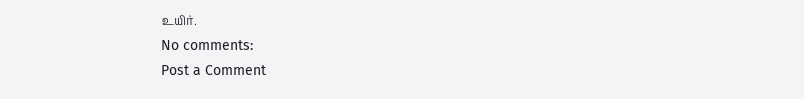உயிர்.
No comments:
Post a Comment